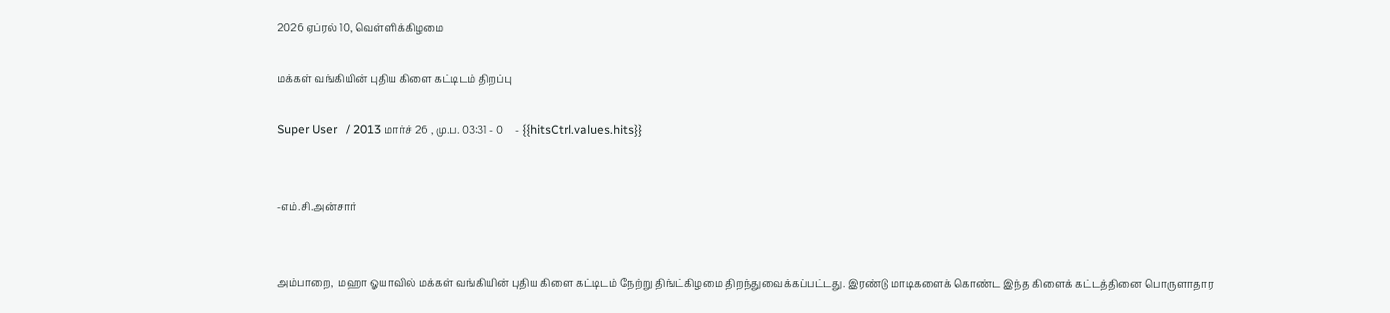2026 ஏப்ரல் 10, வெள்ளிக்கிழமை

மக்கள் வங்கியின் புதிய கிளை கட்டிடம் திறப்பு

Super User   / 2013 மார்ச் 26 , மு.ப. 03:31 - 0     - {{hitsCtrl.values.hits}}


-எம்.சி.அன்சார்


அம்பாறை,  மஹா ஓயாவில் மக்கள் வங்கியின் புதிய கிளை கட்டிடம் நேற்று திங்ட்கிழமை திறந்துவைக்கப்பட்டது. இரண்டு மாடிகளைக் கொண்ட இந்த கிளைக் கட்டத்தினை பொருளாதார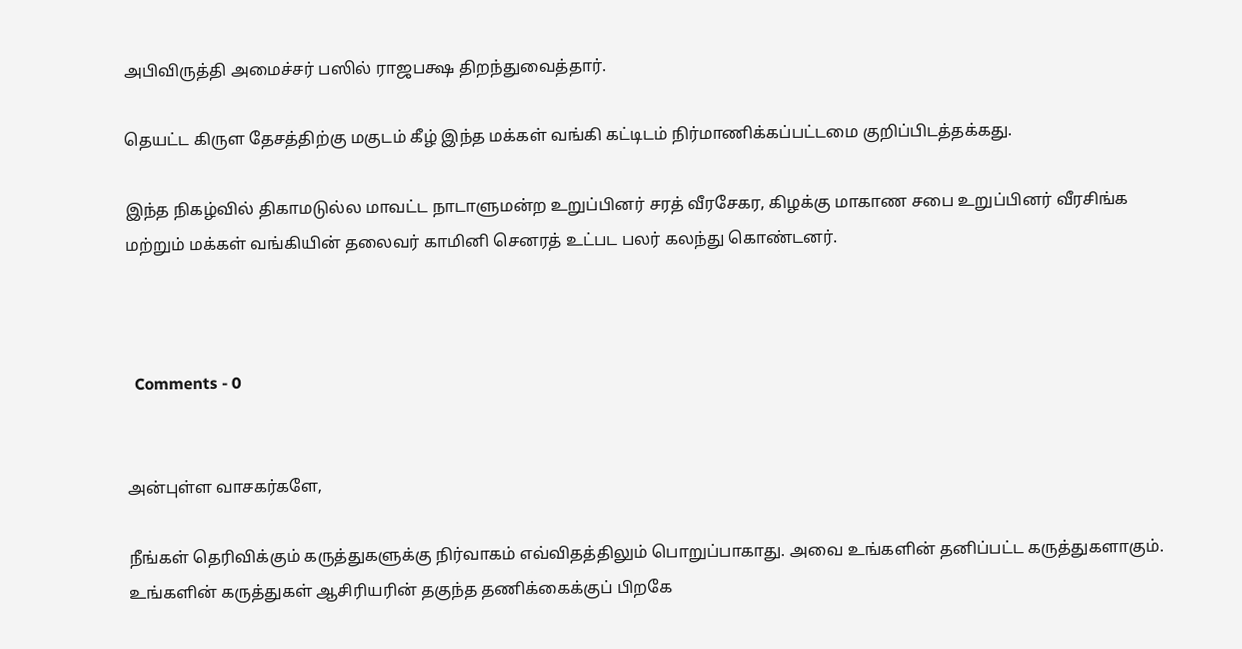அபிவிருத்தி அமைச்சர் பஸில் ராஜபக்ஷ திறந்துவைத்தார்.

தெயட்ட கிருள தேசத்திற்கு மகுடம் கீழ் இந்த மக்கள் வங்கி கட்டிடம் நிர்மாணிக்கப்பட்டமை குறிப்பிடத்தக்கது.

இந்த நிகழ்வில் திகாமடுல்ல மாவட்ட நாடாளுமன்ற உறுப்பினர் சரத் வீரசேகர, கிழக்கு மாகாண சபை உறுப்பினர் வீரசிங்க மற்றும் மக்கள் வங்கியின் தலைவர் காமினி செனரத் உட்பட பலர் கலந்து கொண்டனர்.



  Comments - 0


அன்புள்ள வாசகர்களே,

நீங்கள் தெரிவிக்கும் கருத்துகளுக்கு நிர்வாகம் எவ்விதத்திலும் பொறுப்பாகாது. அவை உங்களின் தனிப்பட்ட கருத்துகளாகும். உங்களின் கருத்துகள் ஆசிரியரின் தகுந்த தணிக்கைக்குப் பிறகே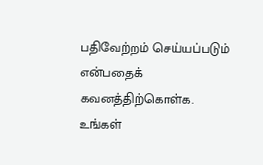பதிவேற்றம் செய்யப்படும் என்பதைக் கவனத்திற்கொள்க. உங்கள்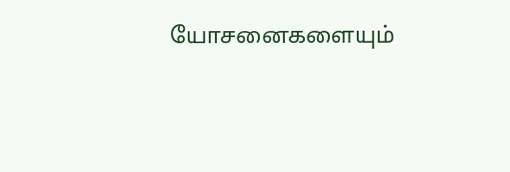யோசனைகளையும்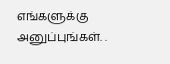எங்களுக்கு அனுப்புங்கள். .